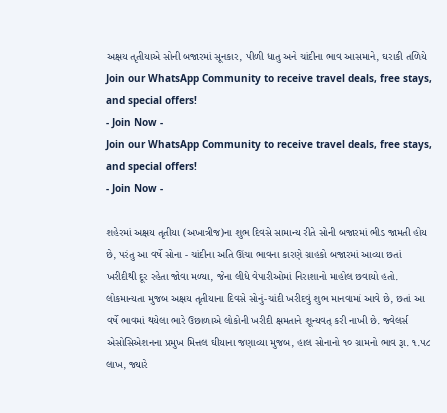અક્ષય તૃતીયાએ સોની બજારમાં સૂનકાર, પીળી ધાતુ અને ચાંદીના ભાવ આસમાને, ઘરાકી તળિયે
Join our WhatsApp Community to receive travel deals, free stays, and special offers!
- Join Now -
Join our WhatsApp Community to receive travel deals, free stays, and special offers!
- Join Now -

શહેરમાં અક્ષય તૃતીયા (અખાત્રીજ)ના શુભ દિવસે સામાન્ય રીતે સોની બજારમાં ભીડ જામતી હોય છે, પરંતુ આ વર્ષે સોના - ચાંદીના અતિ ઊંચા ભાવના કારણે ગ્રાહકો બજારમાં આવ્યા છતાં ખરીદીથી દૂર રહેતા જોવા મળ્યા, જેના લીધે વેપારીઓમાં નિરાશાનો માહોલ છવાયો હતો.
લોકમાન્યતા મુજબ અક્ષય તૃતીયાના દિવસે સોનું-ચાંદી ખરીદવું શુભ માનવામાં આવે છે, છતાં આ વર્ષે ભાવમાં થયેલા ભારે ઉછાળાએ લોકોની ખરીદી ક્ષમતાને શૂન્યવત્ કરી નાખી છે. જ્વેલર્સ એસોસિએશનના પ્રમુખ મિત્તલ ઘીયાના જણાવ્યા મુજબ, હાલ સોનાનો ૧૦ ગ્રામનો ભાવ રૂા. ૧.૫૮ લાખ, જ્યારે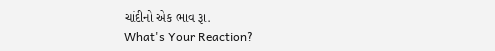ચાંદીનો એક ભાવ રૂા.
What's Your Reaction?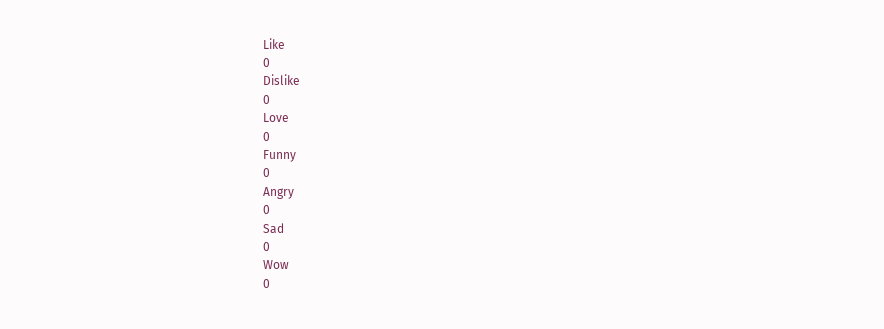Like
0
Dislike
0
Love
0
Funny
0
Angry
0
Sad
0
Wow
0